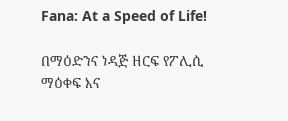Fana: At a Speed of Life!

በማዕድንና ነዳጅ ዘርፍ የፖሊሲ ማዕቀፍ እና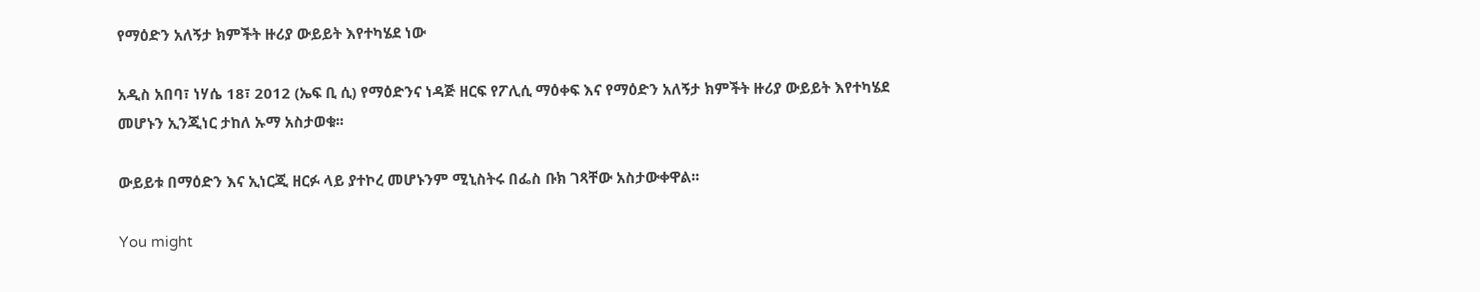የማዕድን አለኝታ ክምችት ዙሪያ ውይይት እየተካሄደ ነው

አዲስ አበባ፣ ነሃሴ 18፣ 2012 (ኤፍ ቢ ሲ) የማዕድንና ነዳጅ ዘርፍ የፖሊሲ ማዕቀፍ እና የማዕድን አለኝታ ክምችት ዙሪያ ውይይት እየተካሄደ መሆኑን ኢንጂነር ታከለ ኡማ አስታወቁ፡፡

ውይይቱ በማዕድን እና ኢነርጂ ዘርፉ ላይ ያተኮረ መሆኑንም ሚኒስትሩ በፌስ ቡክ ገጻቸው አስታውቀዋል፡፡

You might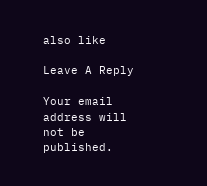also like

Leave A Reply

Your email address will not be published.